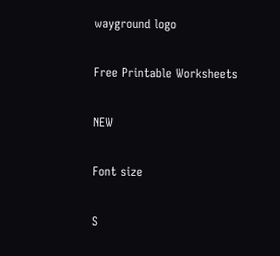wayground logo

Free Printable Worksheets

NEW

Font size

S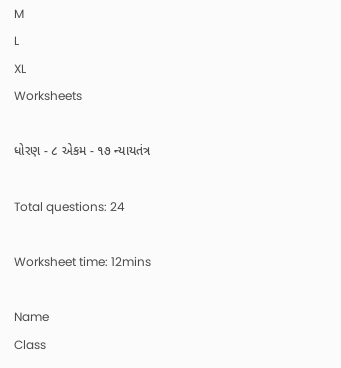M
L
XL
Worksheets

ધોરણ - ૮ એકમ - ૧૭ ન્યાયતંત્ર

Total questions: 24

Worksheet time: 12mins

Name
Class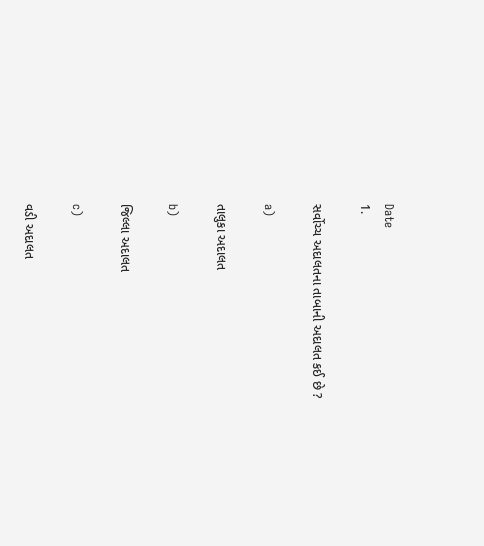Date
1.

સર્વોચ્ચ અદાલતના તાબાની અદાલત કઈ છે ?

a)

તાલુકા અદાલત

b)

જિલ્લા અદાલત

c)

વડી અદાલત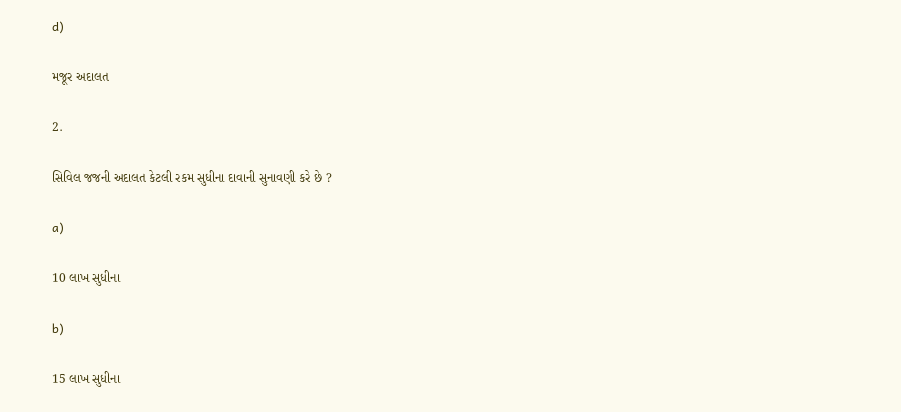d)

મજૂર અદાલત

2.

સિવિલ જજની અદાલત કેટલી રકમ સુધીના દાવાની સુનાવણી કરે છે ?

a)

10 લાખ સુધીના

b)

15 લાખ સુધીના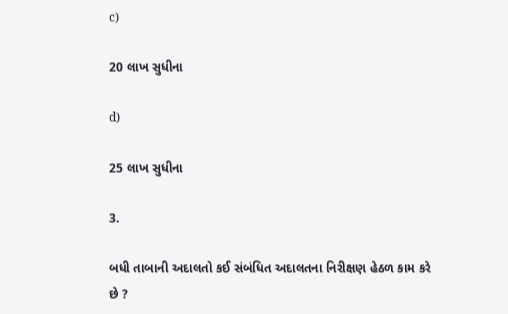c)

20 લાખ સુધીના

d)

25 લાખ સુધીના

3.

બધી તાબાની અદાલતો કઈ સંબંધિત અદાલતના નિરીક્ષણ હેઠળ કામ કરે છે ?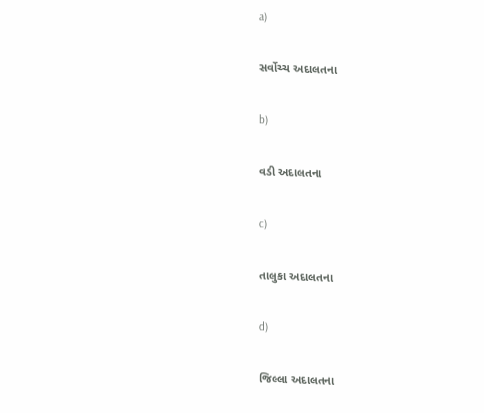a)

સર્વોચ્ચ અદાલતના

b)

વડી અદાલતના

c)

તાલુકા અદાલતના

d)

જિલ્લા અદાલતના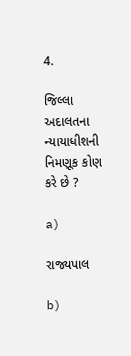4.

જિલ્લા અદાલતના ન્યાયાધીશની નિમણૂક કોણ કરે છે ?

a)

રાજ્યપાલ

b)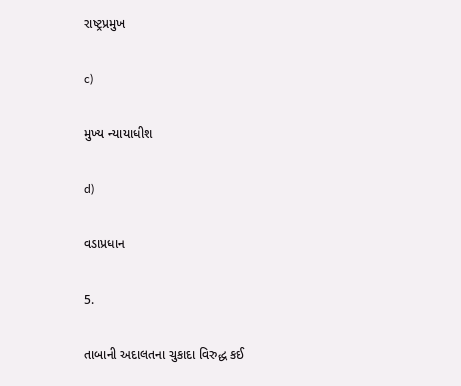રાષ્ટ્રપ્રમુખ

c)

મુખ્ય ન્યાયાધીશ

d)

વડાપ્રધાન

5.

તાબાની અદાલતના ચુકાદા વિરુદ્ધ કઈ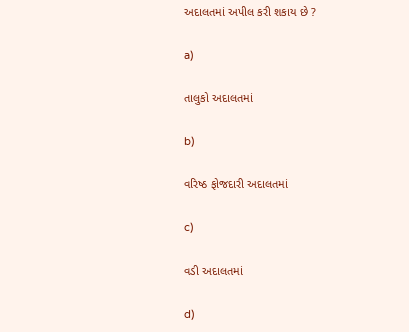અદાલતમાં અપીલ કરી શકાય છે ?

a)

તાલુકો અદાલતમાં

b)

વરિષ્ઠ ફોજદારી અદાલતમાં

c)

વડી અદાલતમાં

d)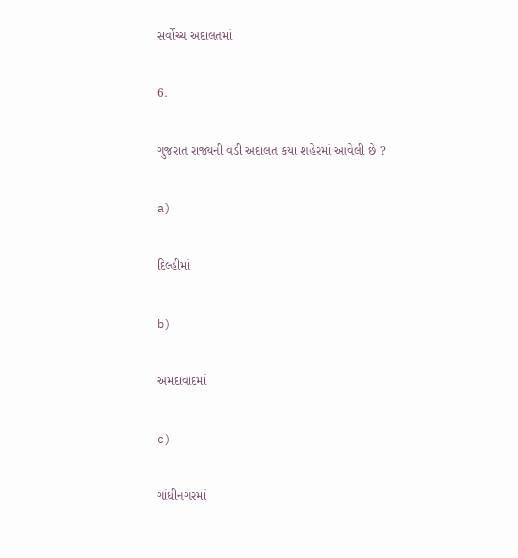સર્વોચ્ચ અદાલતમાં

6.

ગુજરાત રાજ્યની વડી અદાલત કયા શહેરમાં આવેલી છે ?

a)

દિલ્હીમાં

b)

અમદાવાદમાં

c)

ગાંધીનગરમાં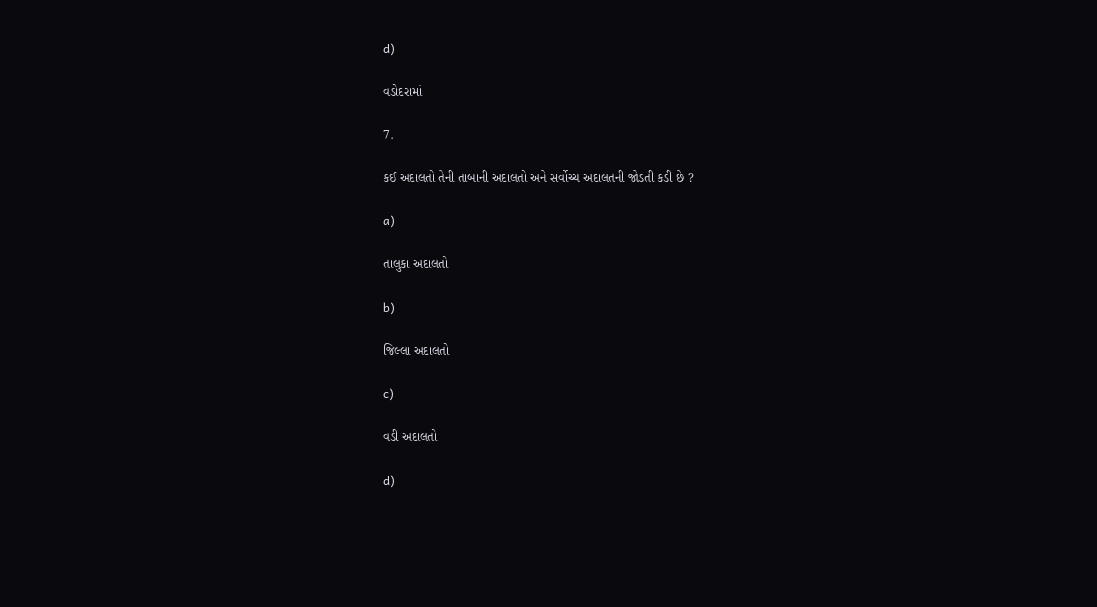d)

વડોદરામાં

7.

કઈ અદાલતો તેની તાબાની અદાલતો અને સર્વોચ્ચ અદાલતની જોડતી કડી છે ?

a)

તાલુકા અદાલતો

b)

જિલ્લા અદાલતો

c)

વડી અદાલતો

d)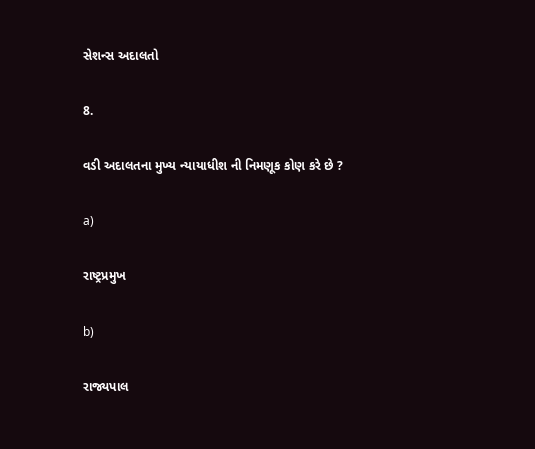સેશન્સ અદાલતો

8.

વડી અદાલતના મુખ્ય ન્યાયાધીશ ની નિમણૂક કોણ કરે છે ?

a)

રાષ્ટ્રપ્રમુખ

b)

રાજ્યપાલ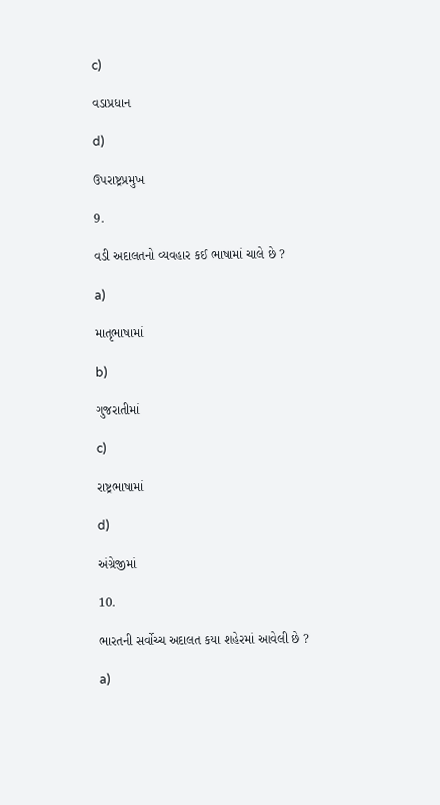c)

વડાપ્રધાન

d)

ઉપરાષ્ટ્રપ્રમુખ

9.

વડી અદાલતનો વ્યવહાર કઈ ભાષામાં ચાલે છે ?

a)

માતૃભાષામાં

b)

ગુજરાતીમાં

c)

રાષ્ટ્રભાષામાં

d)

અંગ્રેજીમાં

10.

ભારતની સર્વોચ્ચ અદાલત કયા શહેરમાં આવેલી છે ?

a)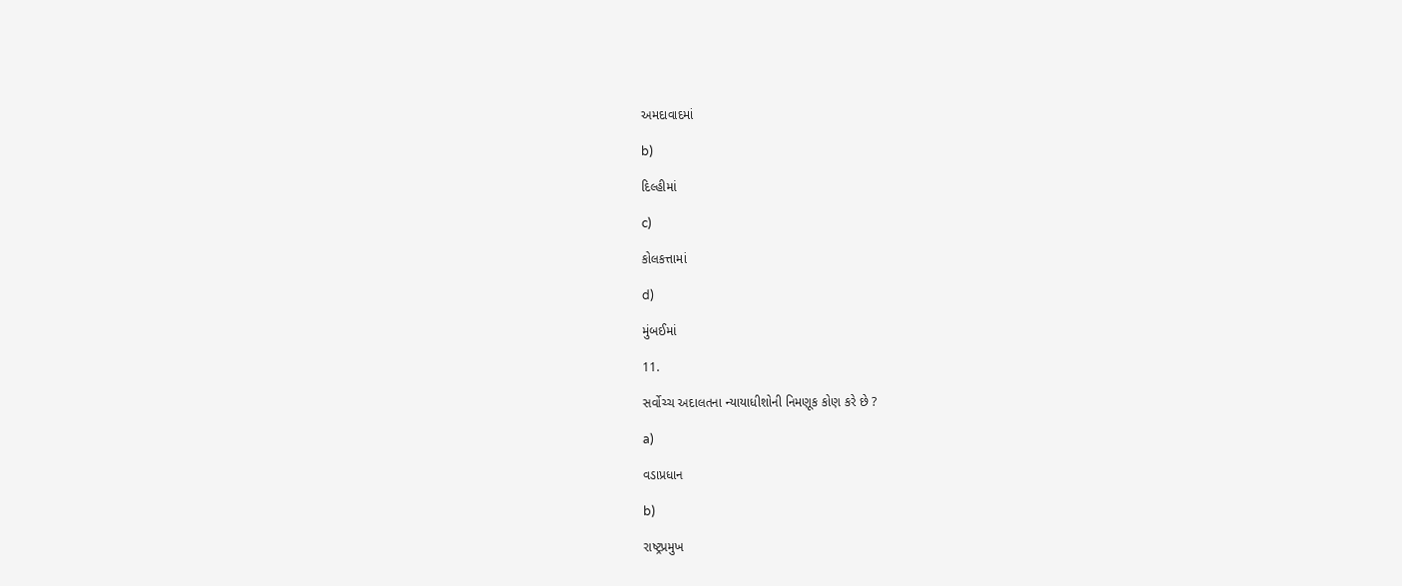અમદાવાદમાં

b)

દિલ્હીમાં

c)

કોલકત્તામાં

d)

મુંબઈમાં

11.

સર્વોચ્ચ અદાલતના ન્યાયાધીશોની નિમણૂક કોણ કરે છે ?

a)

વડાપ્રધાન

b)

રાષ્ટ્રપ્રમુખ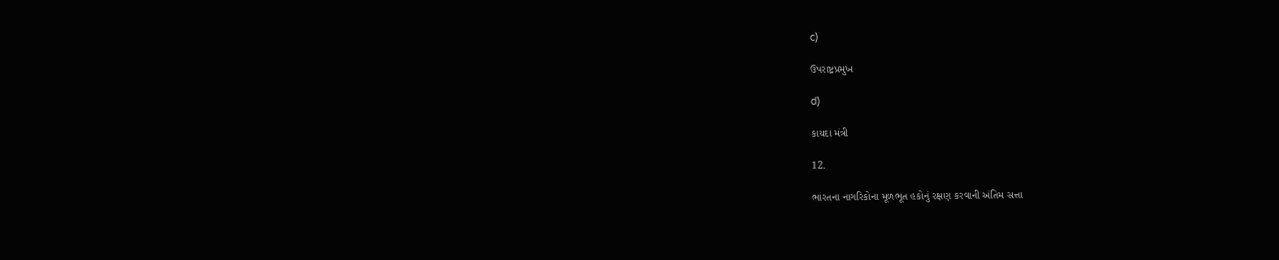c)

ઉપરાષ્ટ્રપ્રમુખ

d)

કાયદા મંત્રી

12.

ભારતના નાગરિકોના મૂળભૂત હકોનું રક્ષણ કરવાની અંતિમ સત્તા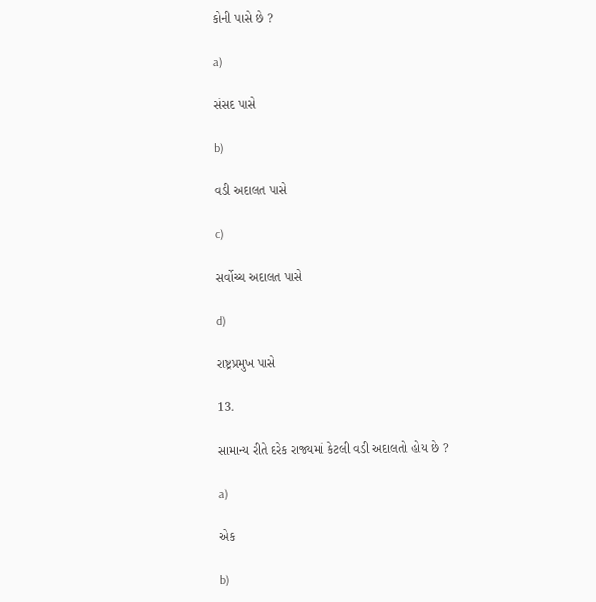કોની પાસે છે ?

a)

સંસદ પાસે

b)

વડી અદાલત પાસે

c)

સર્વોચ્ચ અદાલત પાસે

d)

રાષ્ટ્રપ્રમુખ પાસે

13.

સામાન્ય રીતે દરેક રાજ્યમાં કેટલી વડી અદાલતો હોય છે ?

a)

એક

b)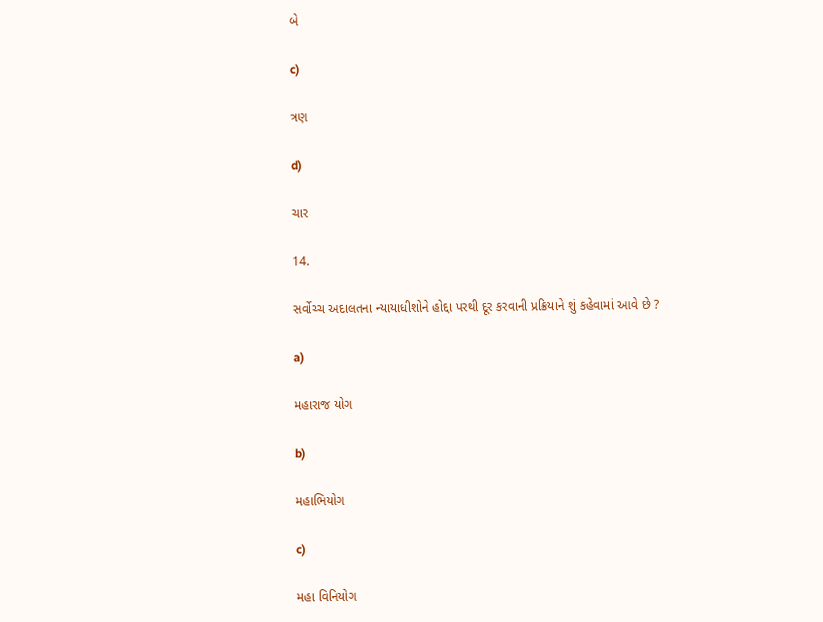બે

c)

ત્રણ

d)

ચાર

14.

સર્વોચ્ચ અદાલતના ન્યાયાધીશોને હોદ્દા પરથી દૂર કરવાની પ્રક્રિયાને શું કહેવામાં આવે છે ?

a)

મહારાજ યોગ

b)

મહાભિયોગ

c)

મહા વિનિયોગ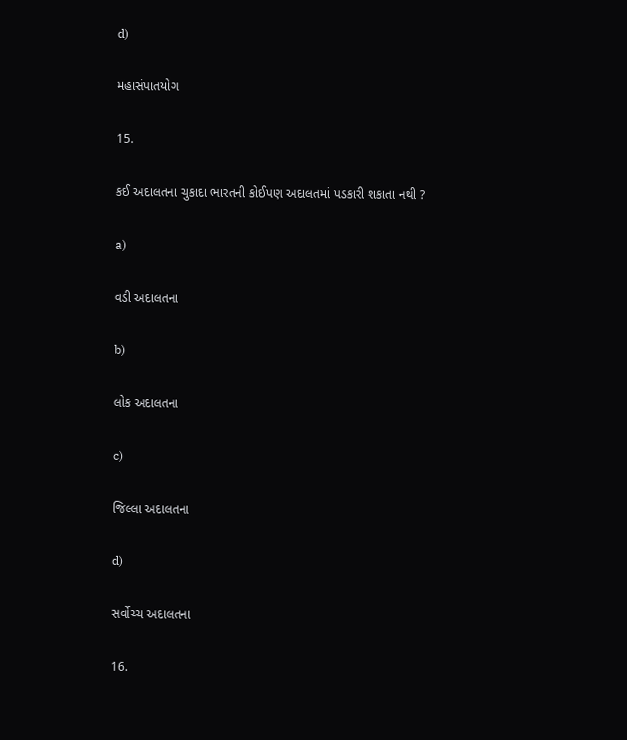d)

મહાસંપાતયોગ

15.

કઈ અદાલતના ચુકાદા ભારતની કોઈપણ અદાલતમાં પડકારી શકાતા નથી ?

a)

વડી અદાલતના

b)

લોક અદાલતના

c)

જિલ્લા અદાલતના

d)

સર્વોચ્ચ અદાલતના

16.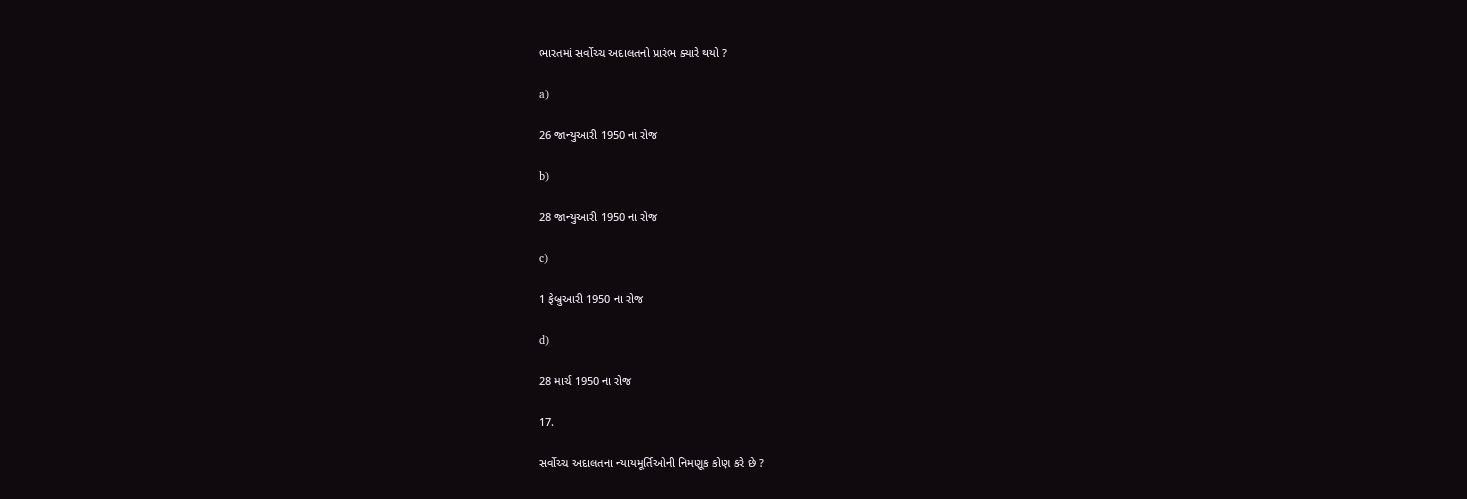ભારતમાં સર્વોચ્ચ અદાલતનો પ્રારંભ ક્યારે થયો ?

a)

26 જાન્યુઆરી 1950 ના રોજ

b)

28 જાન્યુઆરી 1950 ના રોજ

c)

1 ફેબ્રુઆરી 1950 ના રોજ

d)

28 માર્ચ 1950 ના રોજ

17.

સર્વોચ્ચ અદાલતના ન્યાયમૂર્તિઓની નિમણૂક કોણ કરે છે ?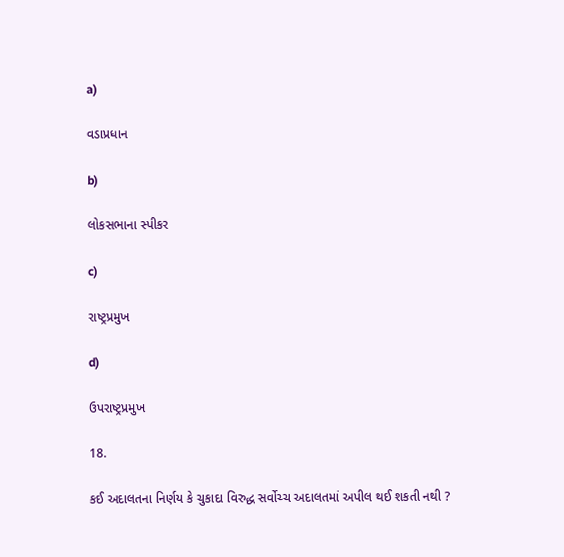a)

વડાપ્રધાન

b)

લોકસભાના સ્પીકર

c)

રાષ્ટ્રપ્રમુખ

d)

ઉપરાષ્ટ્રપ્રમુખ

18.

કઈ અદાલતના નિર્ણય કે ચુકાદા વિરુદ્ધ સર્વોચ્ચ અદાલતમાં અપીલ થઈ શકતી નથી ?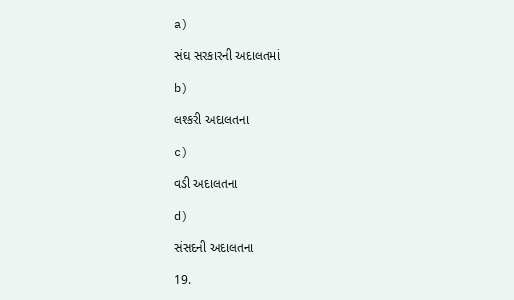a)

સંઘ સરકારની અદાલતમાં

b)

લશ્કરી અદાલતના

c)

વડી અદાલતના

d)

સંસદની અદાલતના

19.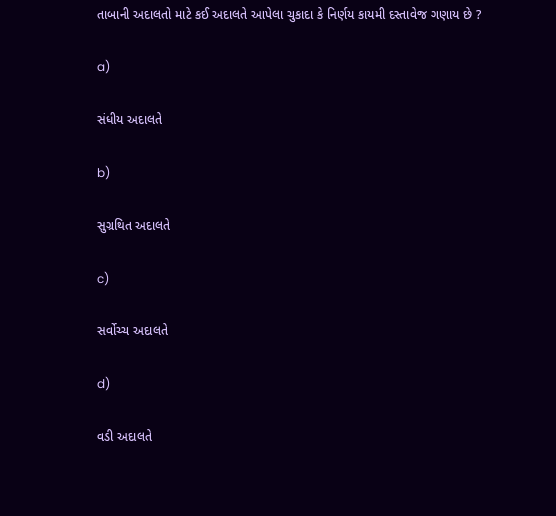તાબાની અદાલતો માટે કઈ અદાલતે આપેલા ચુકાદા કે નિર્ણય કાયમી દસ્તાવેજ ગણાય છે ?

a)

સંધીય અદાલતે

b)

સુગ્રથિત અદાલતે

c)

સર્વોચ્ચ અદાલતે

d)

વડી અદાલતે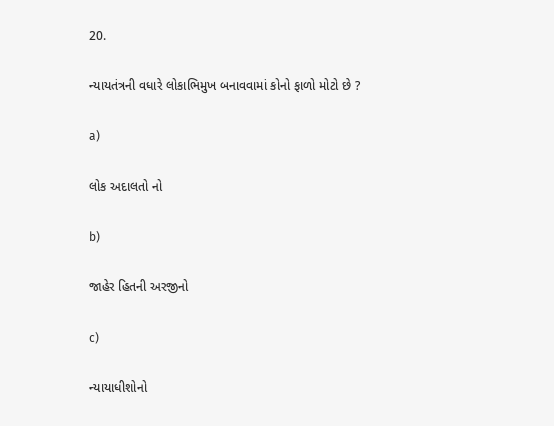20.

ન્યાયતંત્રની વધારે લોકાભિમુખ બનાવવામાં કોનો ફાળો મોટો છે ?

a)

લોક અદાલતો નો

b)

જાહેર હિતની અરજીનો

c)

ન્યાયાધીશોનો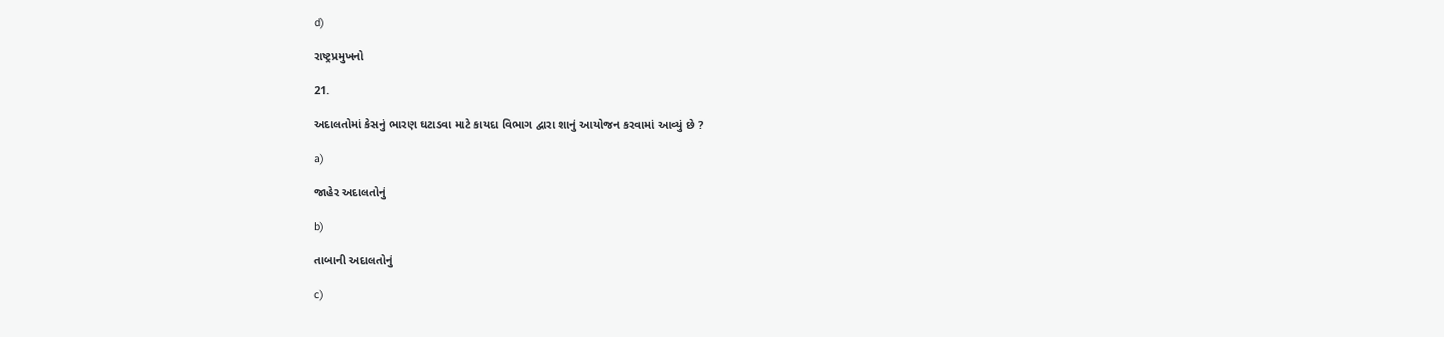d)

રાષ્ટ્રપ્રમુખનો

21.

અદાલતોમાં કેસનું ભારણ ઘટાડવા માટે કાયદા વિભાગ દ્વારા શાનું આયોજન કરવામાં આવ્યું છે ?

a)

જાહેર અદાલતોનું

b)

તાબાની અદાલતોનું

c)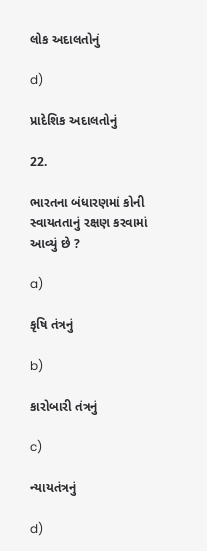લોક અદાલતોનું

d)

પ્રાદેશિક અદાલતોનું

22.

ભારતના બંધારણમાં કોની સ્વાયતતાનું રક્ષણ કરવામાં આવ્યું છે ?

a)

કૃષિ તંત્રનું

b)

કારોબારી તંત્રનું

c)

ન્યાયતંત્રનું

d)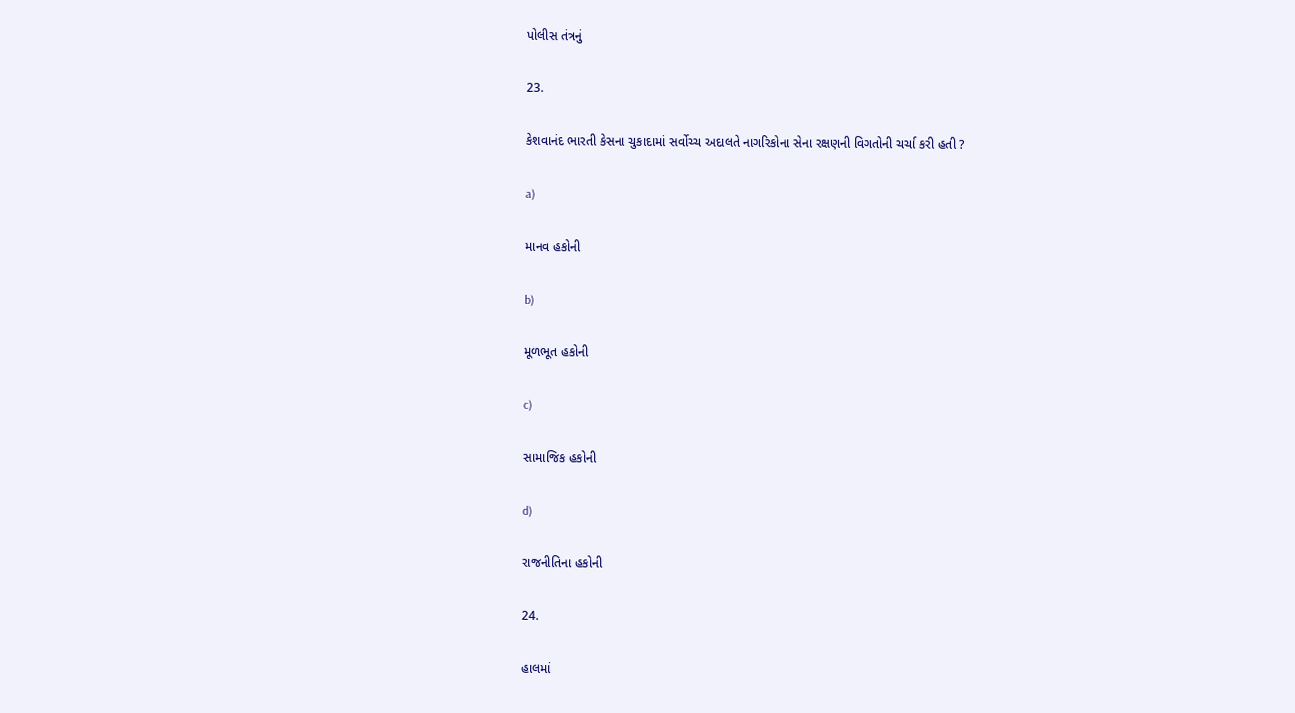પોલીસ તંત્રનું

23.

કેશવાનંદ ભારતી કેસના ચુકાદામાં સર્વોચ્ચ અદાલતે નાગરિકોના સેના રક્ષણની વિગતોની ચર્ચા કરી હતી ?

a)

માનવ હકોની

b)

મૂળભૂત હકોની

c)

સામાજિક હકોની

d)

રાજનીતિના હકોની

24.

હાલમાં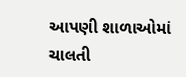આપણી શાળાઓમાં ચાલતી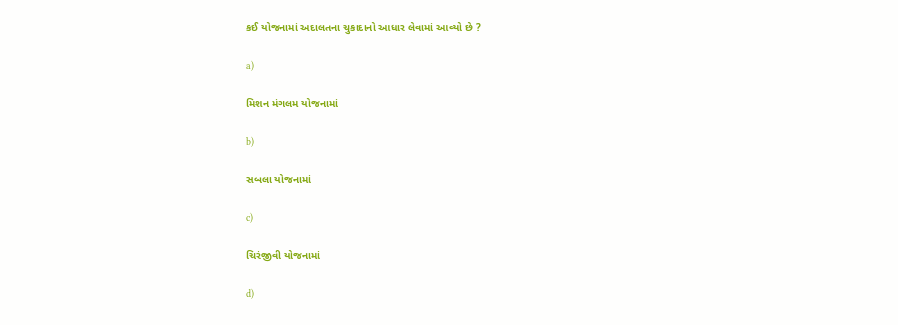કઈ યોજનામાં અદાલતના ચુકાદાનો આધાર લેવામાં આવ્યો છે ?

a)

મિશન મંગલમ યોજનામાં

b)

સબલા યોજનામાં

c)

ચિરંજીવી યોજનામાં

d)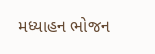મધ્યાહન ભોજન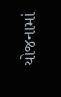યોજનામાં